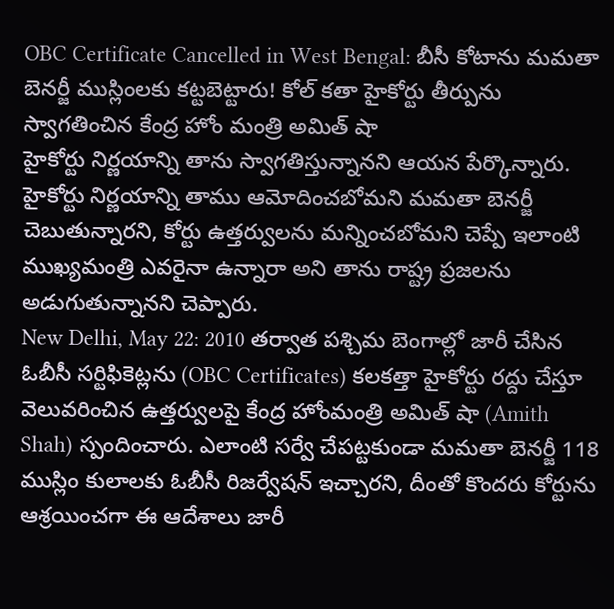OBC Certificate Cancelled in West Bengal: బీసీ కోటాను మమతా బెనర్జీ ముస్లింలకు కట్టబెట్టారు! కోల్ కతా హైకోర్టు తీర్పును స్వాగతించిన కేంద్ర హోం మంత్రి అమిత్ షా
హైకోర్టు నిర్ణయాన్ని తాను స్వాగతిస్తున్నానని ఆయన పేర్కొన్నారు. హైకోర్టు నిర్ణయాన్ని తాము ఆమోదించబోమని మమతా బెనర్జీ చెబుతున్నారని, కోర్టు ఉత్తర్వులను మన్నించబోమని చెప్పే ఇలాంటి ముఖ్యమంత్రి ఎవరైనా ఉన్నారా అని తాను రాష్ట్ర ప్రజలను అడుగుతున్నానని చెప్పారు.
New Delhi, May 22: 2010 తర్వాత పశ్చిమ బెంగాల్లో జారీ చేసిన ఓబీసీ సర్టిఫికెట్లను (OBC Certificates) కలకత్తా హైకోర్టు రద్దు చేస్తూ వెలువరించిన ఉత్తర్వులపై కేంద్ర హోంమంత్రి అమిత్ షా (Amith Shah) స్పందించారు. ఎలాంటి సర్వే చేపట్టకుండా మమతా బెనర్జీ 118 ముస్లిం కులాలకు ఓబీసీ రిజర్వేషన్ ఇచ్చారని, దీంతో కొందరు కోర్టును ఆశ్రయించగా ఈ ఆదేశాలు జారీ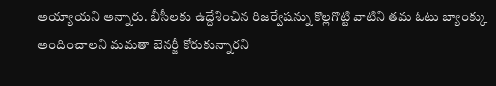అయ్యాయని అన్నారు. బీసీలకు ఉద్దేశించిన రిజర్వేషన్ను కొల్లగొట్టి వాటిని తమ ఓటు బ్యాంక్కు అందించాలని మమతా బెనర్జీ కోరుకున్నారని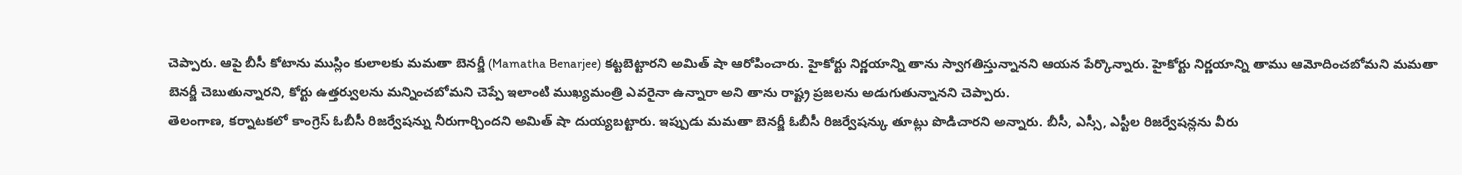చెప్పారు. ఆపై బీసీ కోటాను ముస్లిం కులాలకు మమతా బెనర్జీ (Mamatha Benarjee) కట్టబెట్టారని అమిత్ షా ఆరోపించారు. హైకోర్టు నిర్ణయాన్ని తాను స్వాగతిస్తున్నానని ఆయన పేర్కొన్నారు. హైకోర్టు నిర్ణయాన్ని తాము ఆమోదించబోమని మమతా బెనర్జీ చెబుతున్నారని, కోర్టు ఉత్తర్వులను మన్నించబోమని చెప్పే ఇలాంటి ముఖ్యమంత్రి ఎవరైనా ఉన్నారా అని తాను రాష్ట్ర ప్రజలను అడుగుతున్నానని చెప్పారు.
తెలంగాణ, కర్నాటకలో కాంగ్రెస్ ఓబీసీ రిజర్వేషన్ను నీరుగార్చిందని అమిత్ షా దుయ్యబట్టారు. ఇప్పుడు మమతా బెనర్జీ ఓబీసీ రిజర్వేషన్కు తూట్లు పొడిచారని అన్నారు. బీసీ, ఎస్సీ, ఎస్టీల రిజర్వేషన్లను వీరు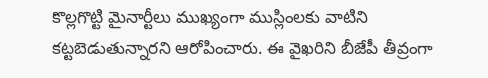కొల్లగొట్టి మైనార్టీలు ముఖ్యంగా ముస్లింలకు వాటిని కట్టబెడుతున్నారని ఆరోపించారు. ఈ వైఖరిని బీజేపీ తీవ్రంగా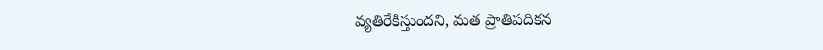వ్యతిరేకిస్తుందని, మత ప్రాతిపదికన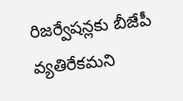రిజర్వేషన్లకు బీజేపీ వ్యతిరేకమని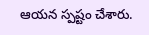ఆయన స్పష్టం చేశారు.